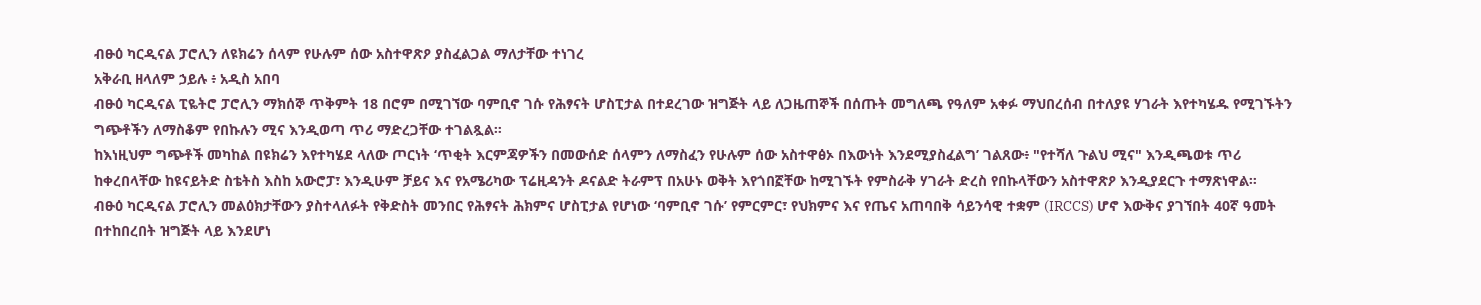ብፁዕ ካርዲናል ፓሮሊን ለዩክሬን ሰላም የሁሉም ሰው አስተዋጽዖ ያስፈልጋል ማለታቸው ተነገረ
አቅራቢ ዘላለም ኃይሉ ፥ አዲስ አበባ
ብፁዕ ካርዲናል ፒዬትሮ ፓሮሊን ማክሰኞ ጥቅምት 18 በሮም በሚገኘው ባምቢኖ ገሱ የሕፃናት ሆስፒታል በተደረገው ዝግጅት ላይ ለጋዜጠኞች በሰጡት መግለጫ የዓለም አቀፉ ማህበረሰብ በተለያዩ ሃገራት እየተካሄዱ የሚገኙትን ግጭቶችን ለማስቆም የበኩሉን ሚና እንዲወጣ ጥሪ ማድረጋቸው ተገልጿል።
ከእነዚህም ግጭቶች መካከል በዩክሬን እየተካሄደ ላለው ጦርነት ‘ጥቂት እርምጃዎችን በመውሰድ ሰላምን ለማስፈን የሁሉም ሰው አስተዋፅኦ በእውነት እንደሚያስፈልግ’ ገልጸው፥ "የተሻለ ጉልህ ሚና" እንዲጫወቱ ጥሪ ከቀረበላቸው ከዩናይትድ ስቴትስ እስከ አውሮፓ፣ እንዲሁም ቻይና እና የአሜሪካው ፕሬዚዳንት ዶናልድ ትራምፕ በአሁኑ ወቅት እየጎበኟቸው ከሚገኙት የምስራቅ ሃገራት ድረስ የበኩላቸውን አስተዋጽዖ እንዲያደርጉ ተማጽነዋል።
ብፁዕ ካርዲናል ፓሮሊን መልዕክታቸውን ያስተላለፉት የቅድስት መንበር የሕፃናት ሕክምና ሆስፒታል የሆነው ‘ባምቢኖ ገሱ’ የምርምር፣ የህክምና እና የጤና አጠባበቅ ሳይንሳዊ ተቋም (IRCCS) ሆኖ እውቅና ያገኘበት 40ኛ ዓመት በተከበረበት ዝግጅት ላይ እንደሆነ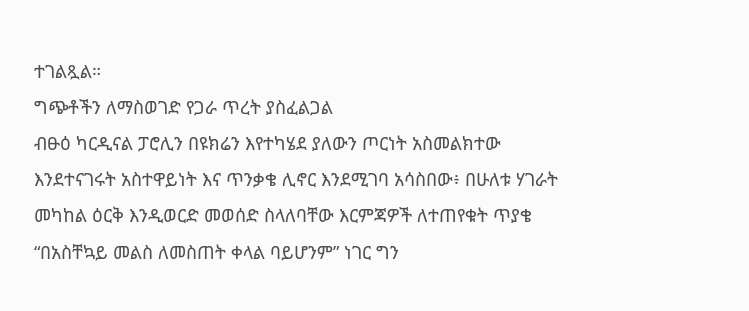ተገልጿል።
ግጭቶችን ለማስወገድ የጋራ ጥረት ያስፈልጋል
ብፁዕ ካርዲናል ፓሮሊን በዩክሬን እየተካሄደ ያለውን ጦርነት አስመልክተው እንደተናገሩት አስተዋይነት እና ጥንቃቄ ሊኖር እንደሚገባ አሳስበው፥ በሁለቱ ሃገራት መካከል ዕርቅ እንዲወርድ መወሰድ ስላለባቸው እርምጃዎች ለተጠየቁት ጥያቄ “በአስቸኳይ መልስ ለመስጠት ቀላል ባይሆንም” ነገር ግን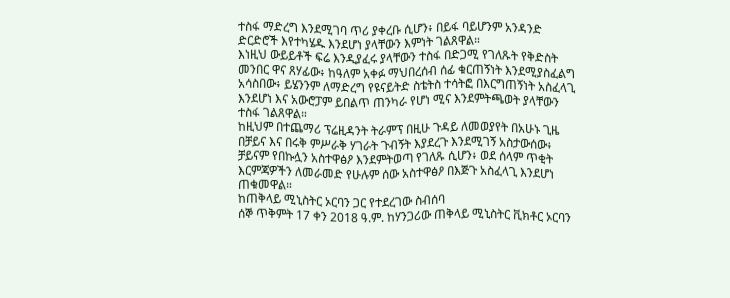ተስፋ ማድረግ እንደሚገባ ጥሪ ያቀረቡ ሲሆን፥ በይፋ ባይሆንም አንዳንድ ድርድሮች እየተካሄዱ እንደሆነ ያላቸውን እምነት ገልጸዋል።
እነዚህ ውይይቶች ፍሬ እንዲያፈሩ ያላቸውን ተስፋ በድጋሚ የገለጹት የቅድስት መንበር ዋና ጸሃፊው፥ ከዓለም አቀፉ ማህበረሰብ ሰፊ ቁርጠኝነት እንደሚያስፈልግ አሳስበው፥ ይሄንንም ለማድረግ የዩናይትድ ስቴትስ ተሳትፎ በእርግጠኝነት አስፈላጊ እንደሆነ እና አውሮፓም ይበልጥ ጠንካራ የሆነ ሚና እንደምትጫወት ያላቸውን ተስፋ ገልጸዋል።
ከዚህም በተጨማሪ ፕሬዚዳንት ትራምፕ በዚሁ ጉዳይ ለመወያየት በአሁኑ ጊዜ በቻይና እና በሩቅ ምሥራቅ ሃገራት ጉብኝት እያደረጉ እንደሚገኝ አስታውሰው፥ ቻይናም የበኩሏን አስተዋፅዖ እንደምትወጣ የገለጹ ሲሆን፥ ወደ ሰላም ጥቂት እርምጃዎችን ለመራመድ የሁሉም ሰው አስተዋፅዖ በእጅጉ አስፈላጊ እንደሆነ ጠቁመዋል።
ከጠቅላይ ሚኒስትር ኦርባን ጋር የተደረገው ስብሰባ
ሰኞ ጥቅምት 17 ቀን 2018 ዓ.ም. ከሃንጋሪው ጠቅላይ ሚኒስትር ቪክቶር ኦርባን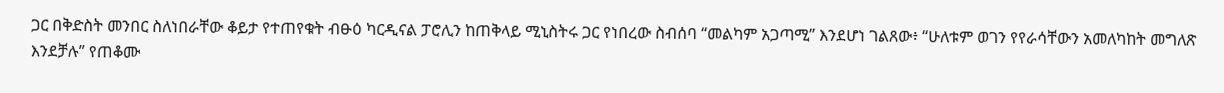ጋር በቅድስት መንበር ስለነበራቸው ቆይታ የተጠየቁት ብፁዕ ካርዲናል ፓሮሊን ከጠቅላይ ሚኒስትሩ ጋር የነበረው ስብሰባ “መልካም አጋጣሚ” እንደሆነ ገልጸው፥ “ሁለቱም ወገን የየራሳቸውን አመለካከት መግለጽ እንደቻሉ” የጠቆሙ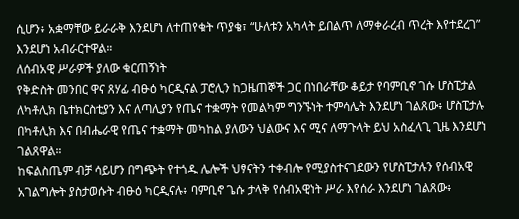ሲሆን፥ አቋማቸው ይራራቅ እንደሆነ ለተጠየቁት ጥያቄ፣ “ሁለቱን አካላት ይበልጥ ለማቀራረብ ጥረት እየተደረገ” እንደሆነ አብራርተዋል።
ለሰብአዊ ሥራዎች ያለው ቁርጠኝነት
የቅድስት መንበር ዋና ጸሃፊ ብፁዕ ካርዲናል ፓሮሊን ከጋዜጠኞች ጋር በነበራቸው ቆይታ የባምቢኖ ገሱ ሆስፒታል ለካቶሊክ ቤተክርስቲያን እና ለጣሊያን የጤና ተቋማት የመልካም ግንኙነት ተምሳሌት እንደሆነ ገልጸው፥ ሆስፒታሉ በካቶሊክ እና በብሔራዊ የጤና ተቋማት መካከል ያለውን ህልውና እና ሚና ለማጉላት ይህ አስፈላጊ ጊዜ እንደሆነ ገልጸዋል።
ከፍልስጤም ብቻ ሳይሆን በግጭት የተጎዱ ሌሎች ህፃናትን ተቀብሎ የሚያስተናገደውን የሆስፒታሉን የሰብአዊ አገልግሎት ያስታወሱት ብፁዕ ካርዲናሉ፥ ባምቢኖ ጌሱ ታላቅ የሰብአዊነት ሥራ እየሰራ እንደሆነ ገልጸው፥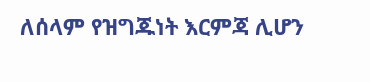ለሰላም የዝግጁነት እርምጃ ሊሆን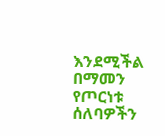እንደሚችል በማመን የጦርነቱ ሰለባዎችን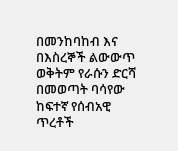በመንከባከብ እና በእስረኞች ልውውጥ ወቅትም የራሱን ድርሻ በመወጣት ባሳየው ከፍተኛ የሰብአዊ ጥረቶች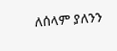ለሰላም ያለንን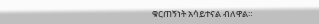ቁርጠኝነት አሳይተናል ብለዋል።